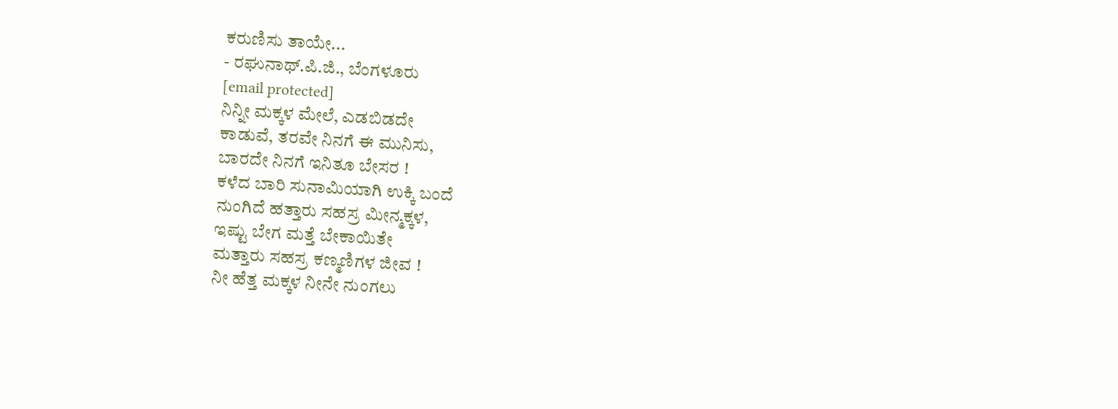ಕರುಣಿಸು ತಾಯೇ...
- ರಘುನಾಥ್.ಪಿ.ಜಿ., ಬೆಂಗಳೂರು
[email protected]
ನಿನ್ನೀ ಮಕ್ಕಳ ಮೇಲೆ, ಎಡಬಿಡದೇ
ಕಾಡುವೆ, ತರವೇ ನಿನಗೆ ಈ ಮುನಿಸು,
ಬಾರದೇ ನಿನಗೆ ಇನಿತೂ ಬೇಸರ !
ಕಳೆದ ಬಾರಿ ಸುನಾಮಿಯಾಗಿ ಉಕ್ಕಿ ಬಂದೆ
ನುಂಗಿದೆ ಹತ್ತಾರು ಸಹಸ್ರ ಮೀನ್ಮಕ್ಕಳ,
ಇಷ್ಟು ಬೇಗ ಮತ್ತೆ ಬೇಕಾಯಿತೇ
ಮತ್ತಾರು ಸಹಸ್ರ ಕಣ್ಮಣಿಗಳ ಜೀವ !
ನೀ ಹೆತ್ತ ಮಕ್ಕಳ ನೀನೇ ನುಂಗಲು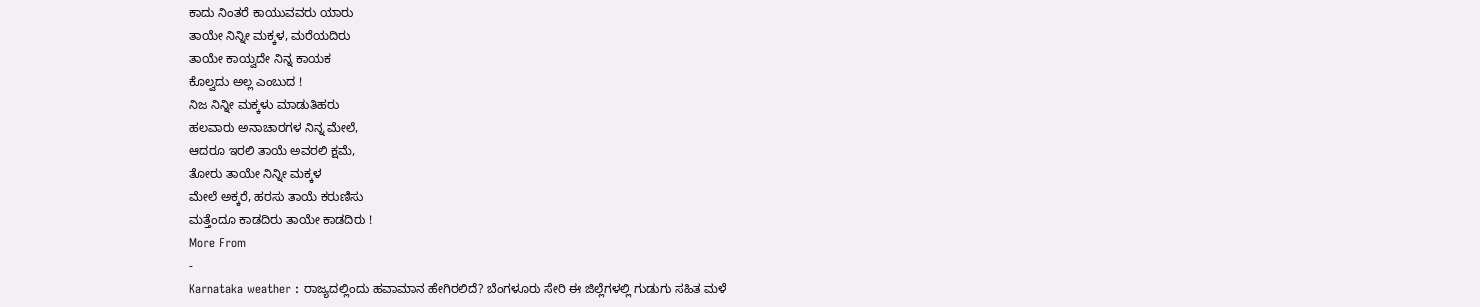ಕಾದು ನಿಂತರೆ ಕಾಯುವವರು ಯಾರು
ತಾಯೇ ನಿನ್ನೀ ಮಕ್ಕಳ, ಮರೆಯದಿರು
ತಾಯೇ ಕಾಯ್ವದೇ ನಿನ್ನ ಕಾಯಕ
ಕೊಲ್ವದು ಅಲ್ಲ ಎಂಬುದ !
ನಿಜ ನಿನ್ನೀ ಮಕ್ಕಳು ಮಾಡುತಿಹರು
ಹಲವಾರು ಅನಾಚಾರಗಳ ನಿನ್ನ ಮೇಲೆ,
ಆದರೂ ಇರಲಿ ತಾಯೆ ಅವರಲಿ ಕ್ಷಮೆ,
ತೋರು ತಾಯೇ ನಿನ್ನೀ ಮಕ್ಕಳ
ಮೇಲೆ ಅಕ್ಕರೆ, ಹರಸು ತಾಯೆ ಕರುಣಿಸು
ಮತ್ತೆಂದೂ ಕಾಡದಿರು ತಾಯೇ ಕಾಡದಿರು !
More From
-
Karnataka weather : ರಾಜ್ಯದಲ್ಲಿಂದು ಹವಾಮಾನ ಹೇಗಿರಲಿದೆ? ಬೆಂಗಳೂರು ಸೇರಿ ಈ ಜಿಲ್ಲೆಗಳಲ್ಲಿ ಗುಡುಗು ಸಹಿತ ಮಳೆ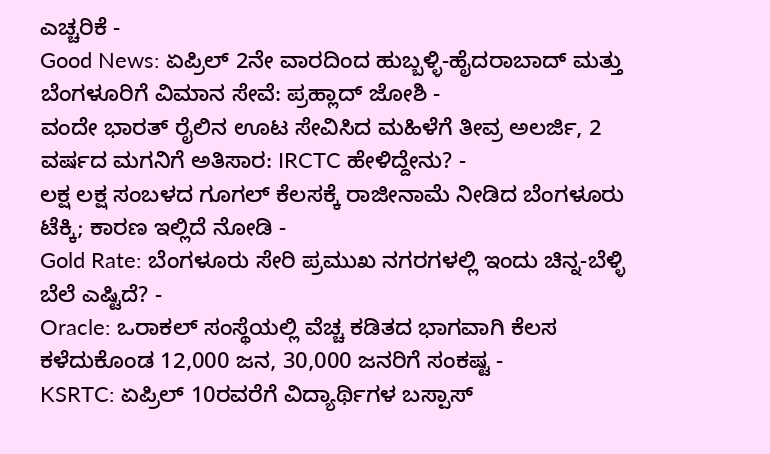ಎಚ್ಚರಿಕೆ -
Good News: ಏಪ್ರಿಲ್ 2ನೇ ವಾರದಿಂದ ಹುಬ್ಬಳ್ಳಿ-ಹೈದರಾಬಾದ್ ಮತ್ತು ಬೆಂಗಳೂರಿಗೆ ವಿಮಾನ ಸೇವೆ: ಪ್ರಹ್ಲಾದ್ ಜೋಶಿ -
ವಂದೇ ಭಾರತ್ ರೈಲಿನ ಊಟ ಸೇವಿಸಿದ ಮಹಿಳೆಗೆ ತೀವ್ರ ಅಲರ್ಜಿ, 2 ವರ್ಷದ ಮಗನಿಗೆ ಅತಿಸಾರ: IRCTC ಹೇಳಿದ್ದೇನು? -
ಲಕ್ಷ ಲಕ್ಷ ಸಂಬಳದ ಗೂಗಲ್ ಕೆಲಸಕ್ಕೆ ರಾಜೀನಾಮೆ ನೀಡಿದ ಬೆಂಗಳೂರು ಟೆಕ್ಕಿ; ಕಾರಣ ಇಲ್ಲಿದೆ ನೋಡಿ -
Gold Rate: ಬೆಂಗಳೂರು ಸೇರಿ ಪ್ರಮುಖ ನಗರಗಳಲ್ಲಿ ಇಂದು ಚಿನ್ನ-ಬೆಳ್ಳಿ ಬೆಲೆ ಎಷ್ಟಿದೆ? -
Oracle: ಒರಾಕಲ್ ಸಂಸ್ಥೆಯಲ್ಲಿ ವೆಚ್ಚ ಕಡಿತದ ಭಾಗವಾಗಿ ಕೆಲಸ ಕಳೆದುಕೊಂಡ 12,000 ಜನ, 30,000 ಜನರಿಗೆ ಸಂಕಷ್ಟ -
KSRTC: ಏಪ್ರಿಲ್ 10ರವರೆಗೆ ವಿದ್ಯಾರ್ಥಿಗಳ ಬಸ್ಪಾಸ್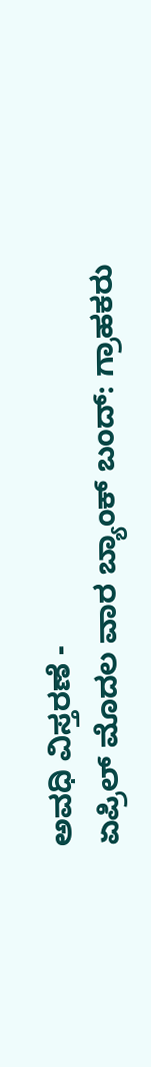ಅವಧಿ ವಿಸ್ತರಣೆ -
ಏಪ್ರಿಲ್ ಮೊದಲ ವಾರ ಬ್ಯಾಂಕ್ ಬಂದ್: ಗ್ರಾಹಕರು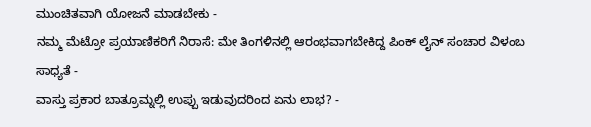ಮುಂಚಿತವಾಗಿ ಯೋಜನೆ ಮಾಡಬೇಕು -
ನಮ್ಮ ಮೆಟ್ರೋ ಪ್ರಯಾಣಿಕರಿಗೆ ನಿರಾಸೆ: ಮೇ ತಿಂಗಳಿನಲ್ಲಿ ಆರಂಭವಾಗಬೇಕಿದ್ದ ಪಿಂಕ್ ಲೈನ್ ಸಂಚಾರ ವಿಳಂಬ ಸಾಧ್ಯತೆ -
ವಾಸ್ತು ಪ್ರಕಾರ ಬಾತ್ರೂಮ್ನಲ್ಲಿ ಉಪ್ಪು ಇಡುವುದರಿಂದ ಏನು ಲಾಭ? -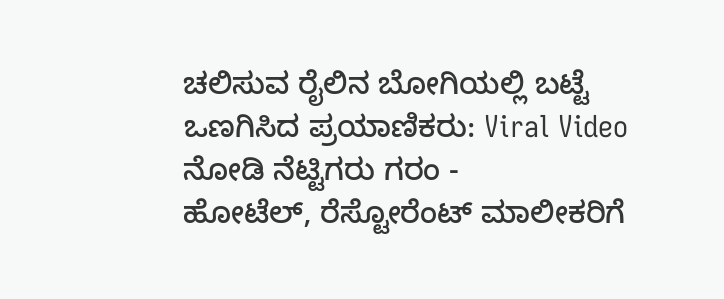ಚಲಿಸುವ ರೈಲಿನ ಬೋಗಿಯಲ್ಲಿ ಬಟ್ಟೆ ಒಣಗಿಸಿದ ಪ್ರಯಾಣಿಕರು: Viral Video ನೋಡಿ ನೆಟ್ಟಿಗರು ಗರಂ -
ಹೋಟೆಲ್, ರೆಸ್ಟೋರೆಂಟ್ ಮಾಲೀಕರಿಗೆ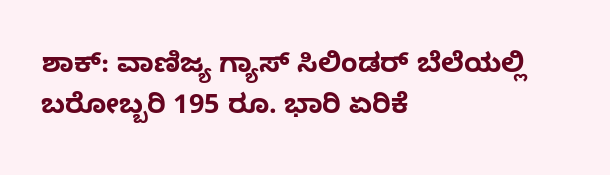ಶಾಕ್: ವಾಣಿಜ್ಯ ಗ್ಯಾಸ್ ಸಿಲಿಂಡರ್ ಬೆಲೆಯಲ್ಲಿ ಬರೋಬ್ಬರಿ 195 ರೂ. ಭಾರಿ ಏರಿಕೆ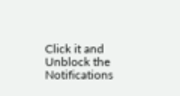Click it and Unblock the Notifications